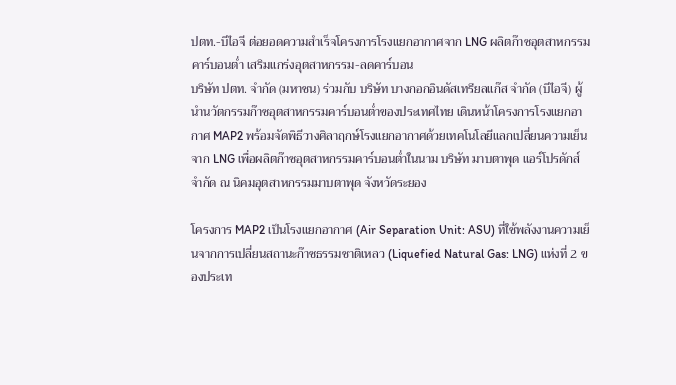ปตท.-บีไอจี ต่อยอดความสำเร็จโครงการโรงแยกอากาศจาก LNG ผลิตก๊าซอุตสาหกรรมคาร์บอนต่ำ เสริมแกร่งอุตสาหกรรม-ลดคาร์บอน
บริษัท ปตท. จำกัด (มหาชน) ร่วมกับ บริษัท บางกอกอินดัสเทรียลแก๊ส จำกัด (บีไอจี) ผู้นำนวัตกรรมก๊าซอุตสาหกรรมคาร์บอนต่ำของประเทศไทย เดินหน้าโครงการโรงแยกอากาศ MAP2 พร้อมจัดพิธีวางศิลาฤกษ์โรงแยกอากาศด้วยเทคโนโลยีแลกเปลี่ยนความเย็นจาก LNG เพื่อผลิตก๊าซอุตสาหกรรมคาร์บอนต่ำในนาม บริษัท มาบตาพุด แอร์โปรดักส์ จำกัด ณ นิคมอุตสาหกรรมมาบตาพุด จังหวัดระยอง

โครงการ MAP2 เป็นโรงแยกอากาศ (Air Separation Unit: ASU) ที่ใช้พลังงานความเย็นจากการเปลี่ยนสถานะก๊าซธรรมชาติเหลว (Liquefied Natural Gas: LNG) แห่งที่ 2 ของประเท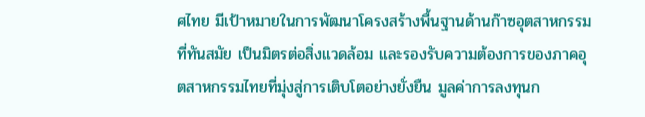ศไทย มีเป้าหมายในการพัฒนาโครงสร้างพื้นฐานด้านก๊าซอุตสาหกรรมที่ทันสมัย เป็นมิตรต่อสิ่งแวดล้อม และรองรับความต้องการของภาคอุตสาหกรรมไทยที่มุ่งสู่การเติบโตอย่างยั่งยืน มูลค่าการลงทุนก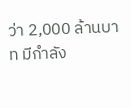ว่า 2,000 ล้านบาท มีกำลัง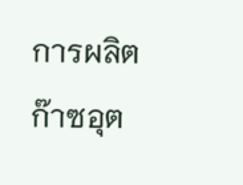การผลิตก๊าซอุต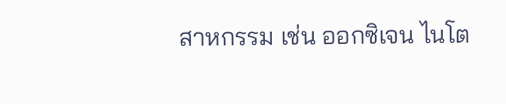สาหกรรม เช่น ออกซิเจน ไนโต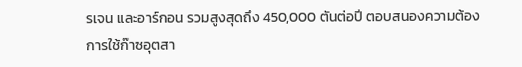รเจน และอาร์กอน รวมสูงสุดถึง 450,000 ตันต่อปี ตอบสนองความต้องการใช้ก๊าซอุตสา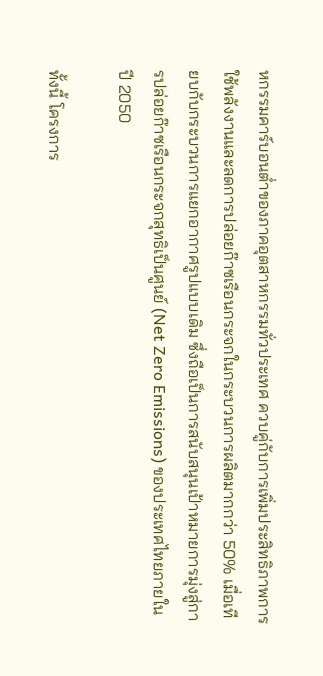หกรรมคาร์บอนต่ำของภาคอุตสาหกรรมทั่วประเทศ ควบคู่กับการเพิ่มประสิทธิภาพการใช้พลังงานและลดการปล่อยก๊าซเรือนกระจกในกระบวนการผลิตมากกว่า 50% เมื่อเทียบกับกระบวนการแยกอากาศรูปแบบเดิม ซึ่งถือเป็นการสนับสนุนเป้าหมายการมุ่งสู่การปล่อยก๊าซเรือนกระจกสุทธิเป็นศูนย์ (Net Zero Emissions) ของประเทศไทยภายในปี 2050

ทั้งนี้ โครงการ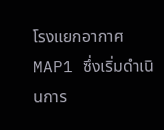โรงแยกอากาศ MAP1 ซึ่งเริ่มดำเนินการ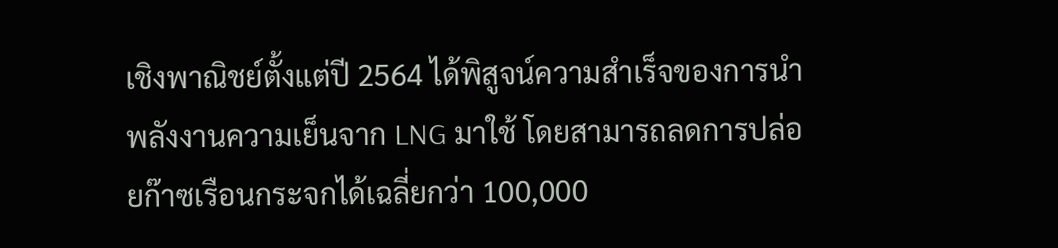เชิงพาณิชย์ตั้งแต่ปี 2564 ได้พิสูจน์ความสำเร็จของการนำพลังงานความเย็นจาก LNG มาใช้ โดยสามารถลดการปล่อยก๊าซเรือนกระจกได้เฉลี่ยกว่า 100,000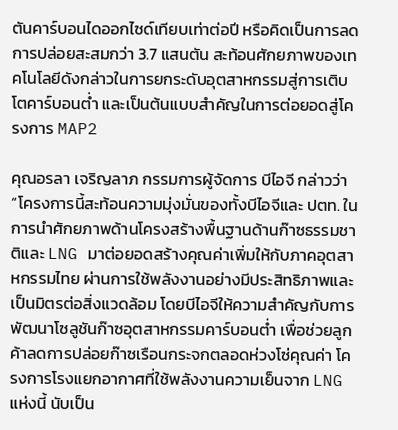ตันคาร์บอนไดออกไซด์เทียบเท่าต่อปี หรือคิดเป็นการลดการปล่อยสะสมกว่า 3.7 แสนตัน สะท้อนศักยภาพของเทคโนโลยีดังกล่าวในการยกระดับอุตสาหกรรมสู่การเติบโตคาร์บอนต่ำ และเป็นต้นแบบสำคัญในการต่อยอดสู่โครงการ MAP2

คุณอรลา เจริญลาภ กรรมการผู้จัดการ บีไอจี กล่าวว่า “โครงการนี้สะท้อนความมุ่งมั่นของทั้งบีไอจีและ ปตท. ในการนำศักยภาพด้านโครงสร้างพื้นฐานด้านก๊าซธรรมชาติและ LNG มาต่อยอดสร้างคุณค่าเพิ่มให้กับภาคอุตสาหกรรมไทย ผ่านการใช้พลังงานอย่างมีประสิทธิภาพและเป็นมิตรต่อสิ่งแวดล้อม โดยบีไอจีให้ความสำคัญกับการพัฒนาโซลูชันก๊าซอุตสาหกรรมคาร์บอนต่ำ เพื่อช่วยลูกค้าลดการปล่อยก๊าซเรือนกระจกตลอดห่วงโซ่คุณค่า โครงการโรงแยกอากาศที่ใช้พลังงานความเย็นจาก LNG แห่งนี้ นับเป็น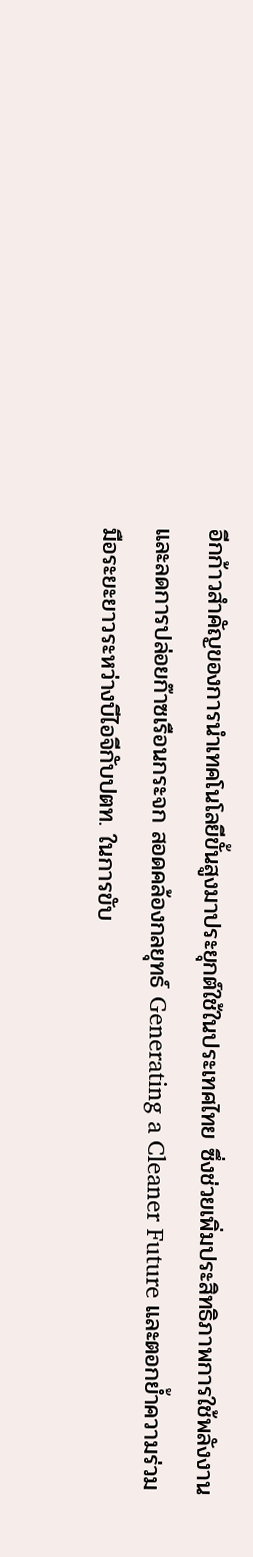อีกก้าวสำคัญของการนำเทคโนโลยีขั้นสูงมาประยุกต์ใช้ในประเทศไทย ซึ่งช่วยเพิ่มประสิทธิภาพการใช้พลังงานและลดการปล่อยก๊าซเรือนกระจก สอดคล้องกลยุทธ์ Generating a Cleaner Future และตอกย้ำความร่วมมือระยะยาวระหว่างบีไอจีกับปตท. ในการขับ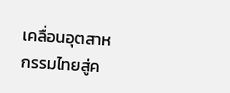เคลื่อนอุตสาหกรรมไทยสู่ค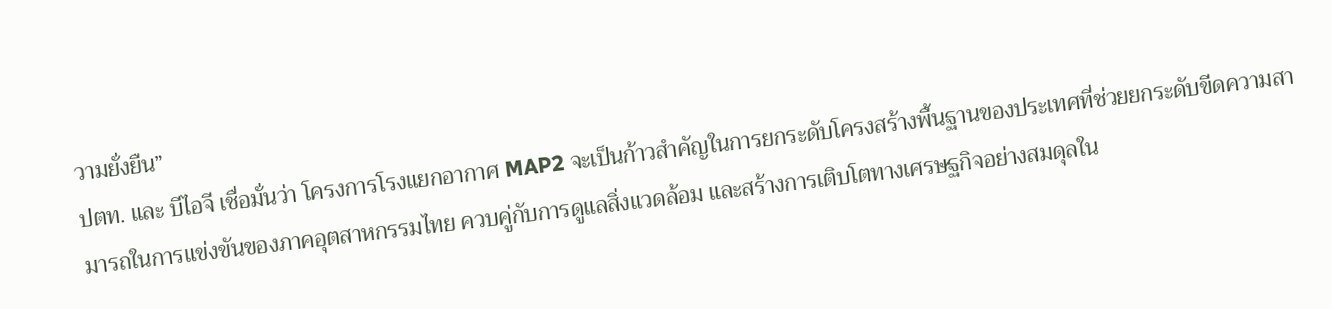วามยั่งยืน”
ปตท. และ บีไอจี เชื่อมั่นว่า โครงการโรงแยกอากาศ MAP2 จะเป็นก้าวสำคัญในการยกระดับโครงสร้างพื้นฐานของประเทศที่ช่วยยกระดับขีดความสามารถในการแข่งขันของภาคอุตสาหกรรมไทย ควบคู่กับการดูแลสิ่งแวดล้อม และสร้างการเติบโตทางเศรษฐกิจอย่างสมดุลใน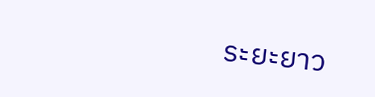ระยะยาว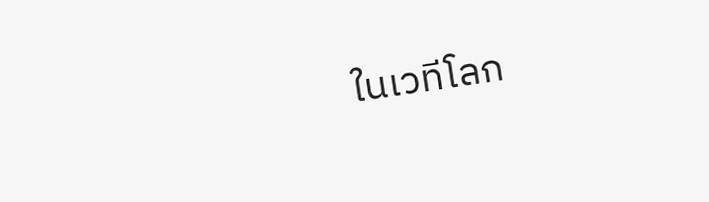ในเวทีโลก